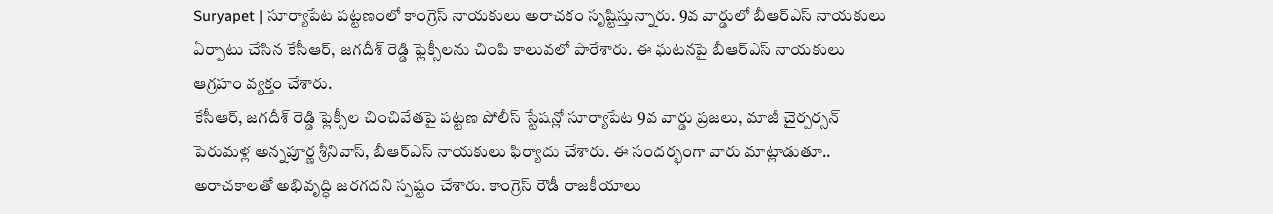Suryapet | సూర్యాపేట పట్టణంలో కాంగ్రెస్ నాయకులు అరాచకం సృష్టిస్తున్నారు. 9వ వార్డులో బీఆర్ఎస్ నాయకులు ఏర్పాటు చేసిన కేసీఆర్, జగదీశ్ రెడ్డి ఫ్లెక్సీలను చింపి కాలువలో పారేశారు. ఈ ఘటనపై బీఆర్ఎస్ నాయకులు ఆగ్రహం వ్యక్తం చేశారు.
కేసీఆర్, జగదీశ్ రెడ్డి ఫ్లెక్సీల చించివేతపై పట్టణ పోలీస్ స్టేషన్లో సూర్యాపేట 9వ వార్డు ప్రజలు, మాజీ చైర్పర్సన్ పెరుమళ్ల అన్నపూర్ణ శ్రీనివాస్, బీఆర్ఎస్ నాయకులు ఫిర్యాదు చేశారు. ఈ సందర్భంగా వారు మాట్లాడుతూ.. అరాచకాలతో అభివృద్ధి జరగదని స్పష్టం చేశారు. కాంగ్రెస్ రౌడీ రాజకీయాలు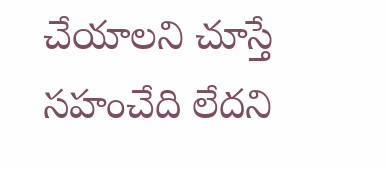చేయాలని చూస్తే సహంచేది లేదని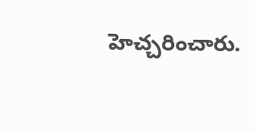హెచ్చరించారు.